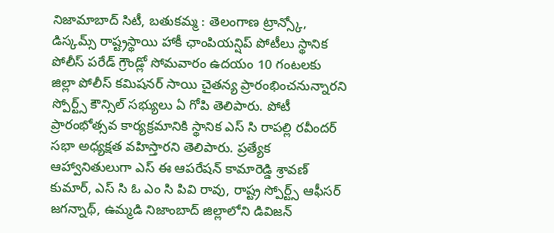నిజామాబాద్ సిటీ, బతుకమ్మ : తెలంగాణ ట్రాన్స్కో, డిస్కమ్స్ రాష్ట్రస్థాయి హాకీ ఛాంపియన్షిప్ పోటీలు స్థానిక పోలీస్ పరేడ్ గ్రౌండ్లో సోమవారం ఉదయం 10 గంటలకు జిల్లా పోలీస్ కమిషనర్ సాయి చైతన్య ప్రారంభించనున్నారని స్పోర్ట్స్ కౌన్సిల్ సభ్యులు ఏ గోపి తెలిపారు. పోటీ ప్రారంభోత్సవ కార్యక్రమానికి స్థానిక ఎస్ సి రాపల్లి రవీందర్ సభా అధ్యక్షత వహిస్తారని తెలిపారు. ప్రత్యేక ఆహ్వానితులుగా ఎస్ ఈ ఆపరేషన్ కామారెడ్డి శ్రావణ్ కుమార్, ఎస్ సి ఓ ఎం సి పివి రావు, రాష్ట్ర స్పోర్ట్స్ ఆఫీసర్ జగన్నాథ్, ఉమ్మడి నిజాంబాద్ జిల్లాలోని డివిజన్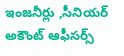ఇంజనీర్లు ,సీనియర్ అకౌంట్ ఆఫీసర్స్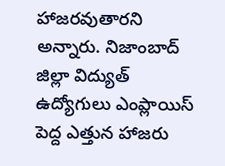హాజరవుతారని అన్నారు. నిజాంబాద్ జిల్లా విద్యుత్ ఉద్యోగులు ఎంప్లాయిస్ పెద్ద ఎత్తున హాజరు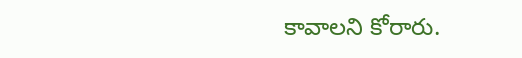కావాలని కోరారు.